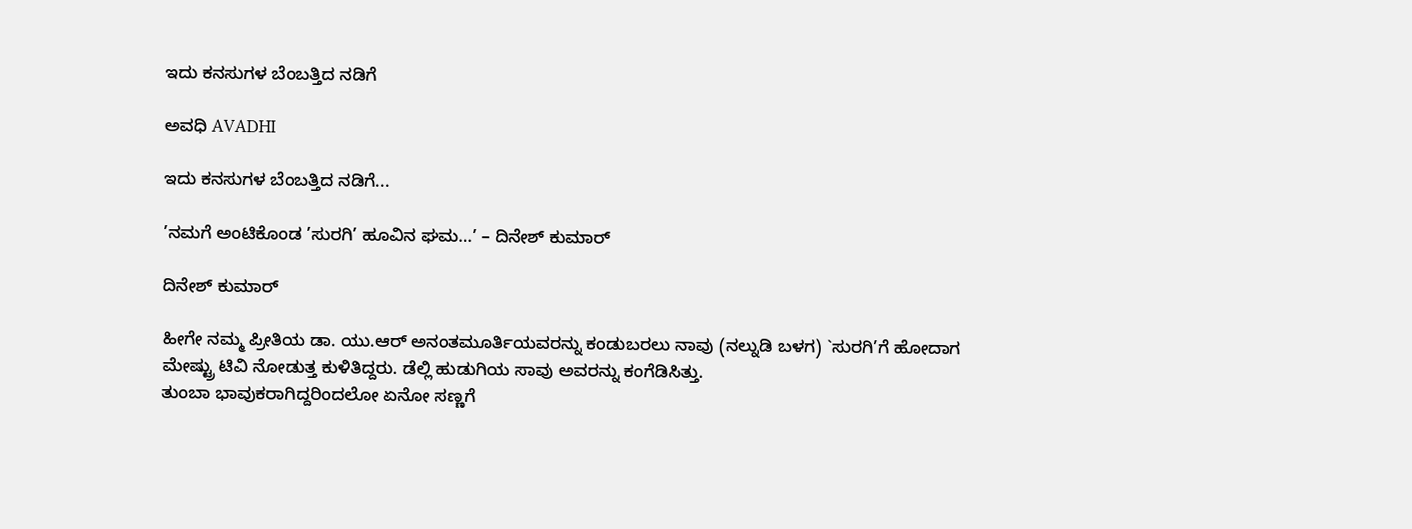ಇದು ಕನಸುಗಳ ಬೆಂಬತ್ತಿದ ನಡಿಗೆ‍

ಅವಧಿ AVADHI

ಇದು ಕನಸುಗಳ ಬೆಂಬತ್ತಿದ ನಡಿಗೆ...

’ನಮಗೆ ಅಂಟಿಕೊಂಡ ’ಸುರಗಿ’ ಹೂವಿನ ಘಮ…’ – ದಿನೇಶ್ ಕುಮಾರ್

ದಿನೇಶ್ ಕುಮಾರ್

ಹೀಗೇ ನಮ್ಮ ಪ್ರೀತಿಯ ಡಾ. ಯು.ಆರ್ ಅನಂತಮೂರ್ತಿಯವರನ್ನು ಕಂಡುಬರಲು ನಾವು (ನಲ್ನುಡಿ ಬಳಗ) `ಸುರಗಿ’ಗೆ ಹೋದಾಗ ಮೇಷ್ಟ್ರು ಟಿವಿ ನೋಡುತ್ತ ಕುಳಿತಿದ್ದರು. ಡೆಲ್ಲಿ ಹುಡುಗಿಯ ಸಾವು ಅವರನ್ನು ಕಂಗೆಡಿಸಿತ್ತು.
ತುಂಬಾ ಭಾವುಕರಾಗಿದ್ದರಿಂದಲೋ ಏನೋ ಸಣ್ಣಗೆ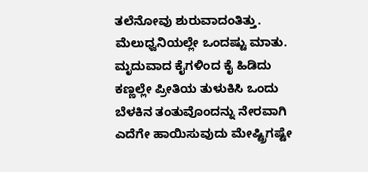ತಲೆನೋವು ಶುರುವಾದಂತಿತ್ತು. ಮೆಲುಧ್ವನಿಯಲ್ಲೇ ಒಂದಷ್ಟು ಮಾತು. ಮೃದುವಾದ ಕೈಗಳಿಂದ ಕೈ ಹಿಡಿದು ಕಣ್ಣಲ್ಲೇ ಪ್ರೀತಿಯ ತುಳುಕಿಸಿ ಒಂದು ಬೆಳಕಿನ ತಂತುವೊಂದನ್ನು ನೇರವಾಗಿ ಎದೆಗೇ ಹಾಯಿಸುವುದು ಮೇಷ್ಟ್ರಿಗಷ್ಟೇ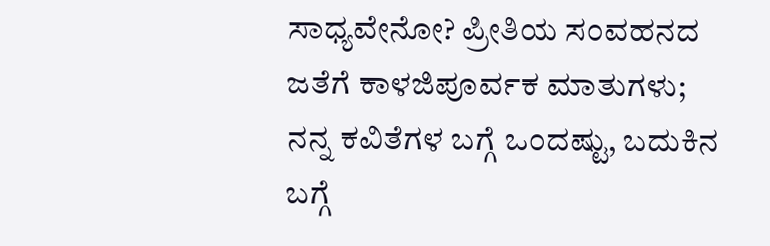ಸಾಧ್ಯವೇನೋ? ಪ್ರೀತಿಯ ಸಂವಹನದ ಜತೆಗೆ ಕಾಳಜಿಪೂರ್ವಕ ಮಾತುಗಳು; ನನ್ನ ಕವಿತೆಗಳ ಬಗ್ಗೆ ಒಂದಷ್ಟು, ಬದುಕಿನ ಬಗ್ಗೆ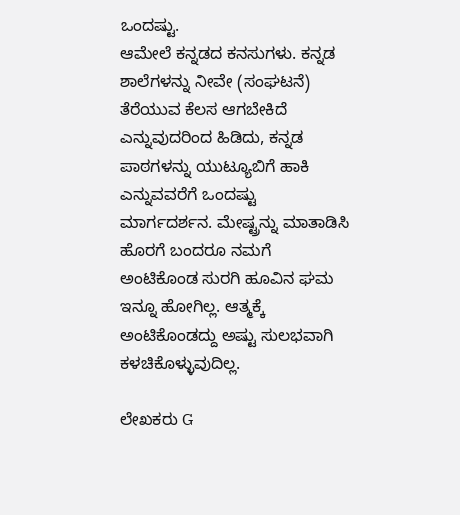ಒಂದಷ್ಟು.
ಆಮೇಲೆ ಕನ್ನಡದ ಕನಸುಗಳು. ಕನ್ನಡ ಶಾಲೆಗಳನ್ನು ನೀವೇ (ಸಂಘಟನೆ) ತೆರೆಯುವ ಕೆಲಸ ಆಗಬೇಕಿದೆ ಎನ್ನುವುದರಿಂದ ಹಿಡಿದು, ಕನ್ನಡ ಪಾಠಗಳನ್ನು ಯುಟ್ಯೂಬಿಗೆ ಹಾಕಿ ಎನ್ನುವವರೆಗೆ ಒಂದಷ್ಟು ಮಾರ್ಗದರ್ಶನ. ಮೇಷ್ಟ್ರನ್ನು ಮಾತಾಡಿಸಿ ಹೊರಗೆ ಬಂದರೂ ನಮಗೆ ಅಂಟಿಕೊಂಡ ಸುರಗಿ ಹೂವಿನ ಘಮ ಇನ್ನೂ ಹೋಗಿಲ್ಲ. ಆತ್ಮಕ್ಕೆ ಅಂಟಿಕೊಂಡದ್ದು ಅಷ್ಟು ಸುಲಭವಾಗಿ ಕಳಚಿಕೊಳ್ಳುವುದಿಲ್ಲ.

ಲೇಖಕರು G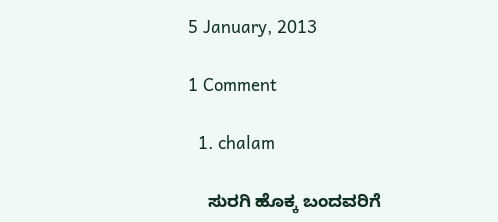5 January, 2013

1 Comment

  1. chalam

    ಸುರಗಿ ಹೊಕ್ಕ ಬಂದವರಿಗೆ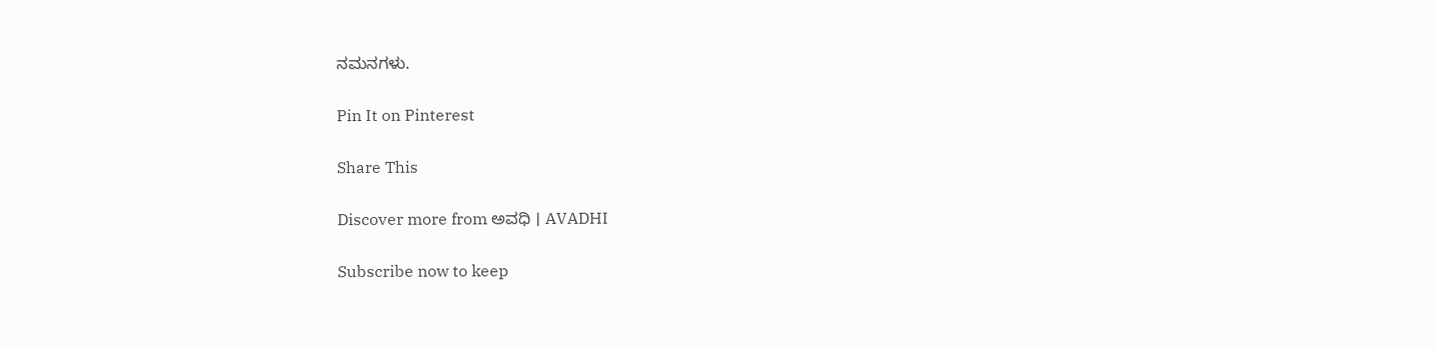ನಮನಗಳು.

Pin It on Pinterest

Share This

Discover more from ಅವಧಿ । AVADHI

Subscribe now to keep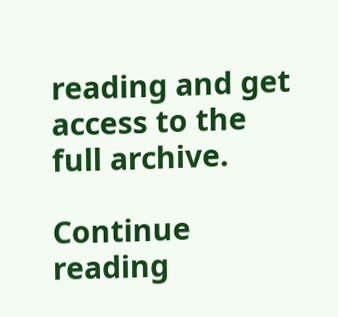reading and get access to the full archive.

Continue reading